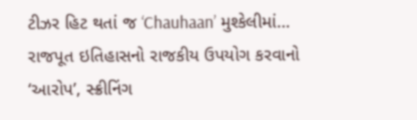ટીઝર હિટ થતાં જ ‘Chauhaan’ મુશ્કેલીમાં… રાજપૂત ઇતિહાસનો રાજકીય ઉપયોગ કરવાનો ‘આરોપ’, સ્ક્રીનિંગ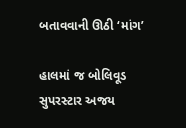બતાવવાની ઊઠી ‘માંગ’

હાલમાં જ બોલિવૂડ સુપરસ્ટાર અજય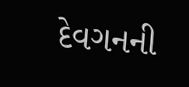દેવગનની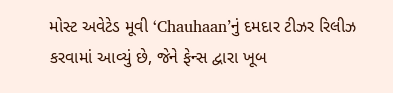મોસ્ટ અવેટેડ મૂવી ‘Chauhaan’નું દમદાર ટીઝર રિલીઝ કરવામાં આવ્યું છે, જેને ફેન્સ દ્વારા ખૂબ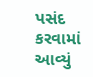પસંદ કરવામાં આવ્યું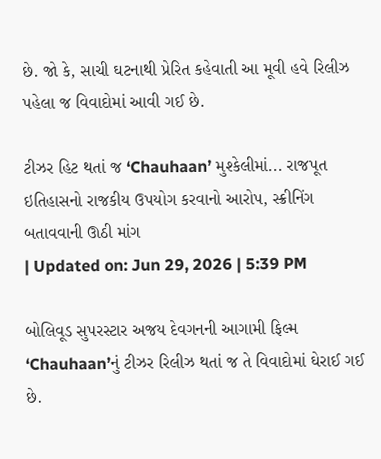છે. જો કે, સાચી ઘટનાથી પ્રેરિત કહેવાતી આ મૂવી હવે રિલીઝ પહેલા જ વિવાદોમાં આવી ગઈ છે.

ટીઝર હિટ થતાં જ ‘Chauhaan’ મુશ્કેલીમાં... રાજપૂત ઇતિહાસનો રાજકીય ઉપયોગ કરવાનો આરોપ, સ્ક્રીનિંગ બતાવવાની ઊઠી માંગ
| Updated on: Jun 29, 2026 | 5:39 PM

બોલિવૂડ સુપરસ્ટાર અજય દેવગનની આગામી ફિલ્મ ‘Chauhaan’નું ટીઝર રિલીઝ થતાં જ તે વિવાદોમાં ઘેરાઈ ગઈ છે.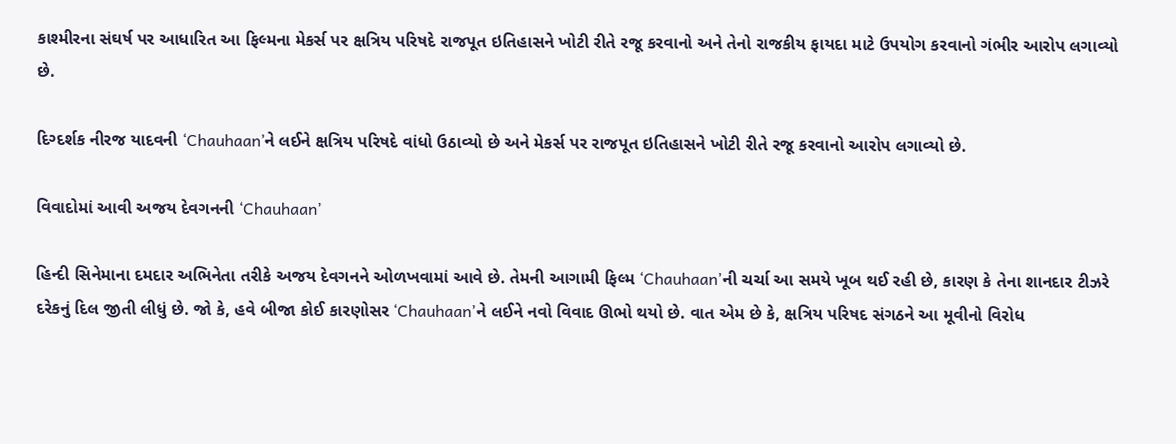કાશ્મીરના સંઘર્ષ પર આધારિત આ ફિલ્મના મેકર્સ પર ક્ષત્રિય પરિષદે રાજપૂત ઇતિહાસને ખોટી રીતે રજૂ કરવાનો અને તેનો રાજકીય ફાયદા માટે ઉપયોગ કરવાનો ગંભીર આરોપ લગાવ્યો છે.

દિગ્દર્શક નીરજ યાદવની ‘Chauhaan’ને લઈને ક્ષત્રિય પરિષદે વાંધો ઉઠાવ્યો છે અને મેકર્સ પર રાજપૂત ઇતિહાસને ખોટી રીતે રજૂ કરવાનો આરોપ લગાવ્યો છે.

વિવાદોમાં આવી અજય દેવગનની ‘Chauhaan’

હિન્દી સિનેમાના દમદાર અભિનેતા તરીકે અજય દેવગનને ઓળખવામાં આવે છે. તેમની આગામી ફિલ્મ ‘Chauhaan’ની ચર્ચા આ સમયે ખૂબ થઈ રહી છે, કારણ કે તેના શાનદાર ટીઝરે દરેકનું દિલ જીતી લીધું છે. જો કે, હવે બીજા કોઈ કારણોસર ‘Chauhaan’ને લઈને નવો વિવાદ ઊભો થયો છે. વાત એમ છે કે, ક્ષત્રિય પરિષદ સંગઠને આ મૂવીનો વિરોધ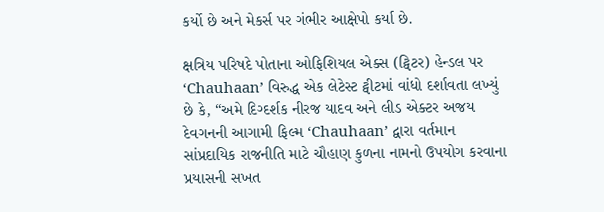કર્યો છે અને મેકર્સ પર ગંભીર આક્ષેપો કર્યા છે.

ક્ષત્રિય પરિષદે પોતાના ઓફિશિયલ એક્સ (ટ્વિટર) હેન્ડલ પર ‘Chauhaan’ વિરુદ્ધ એક લેટેસ્ટ ટ્વીટમાં વાંધો દર્શાવતા લખ્યું છે કે, “અમે દિગ્દર્શક નીરજ યાદવ અને લીડ એક્ટર અજય દેવગનની આગામી ફિલ્મ ‘Chauhaan’ દ્વારા વર્તમાન સાંપ્રદાયિક રાજનીતિ માટે ચૌહાણ કુળના નામનો ઉપયોગ કરવાના પ્રયાસની સખત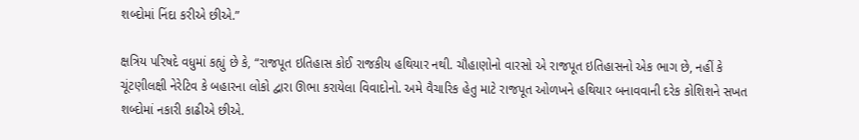શબ્દોમાં નિંદા કરીએ છીએ.”

ક્ષત્રિય પરિષદે વધુમાં કહ્યું છે કે, “રાજપૂત ઇતિહાસ કોઈ રાજકીય હથિયાર નથી. ચૌહાણોનો વારસો એ રાજપૂત ઇતિહાસનો એક ભાગ છે, નહીં કે ચૂંટણીલક્ષી નેરેટિવ કે બહારના લોકો દ્વારા ઊભા કરાયેલા વિવાદોનો. અમે વૈચારિક હેતુ માટે રાજપૂત ઓળખને હથિયાર બનાવવાની દરેક કોશિશને સખત શબ્દોમાં નકારી કાઢીએ છીએ.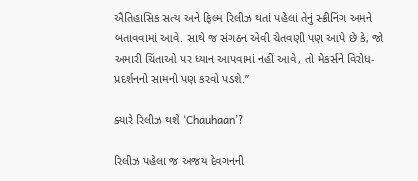ઐતિહાસિક સત્ય અને ફિલ્મ રિલીઝ થતાં પહેલાં તેનું સ્ક્રીનિંગ અમને બતાવવામાં આવે. સાથે જ સંગઠન એવી ચેતવણી પણ આપે છે કે, જો અમારી ચિંતાઓ પર ધ્યાન આપવામાં નહીં આવે, તો મેકર્સને વિરોધ-પ્રદર્શનનો સામનો પણ કરવો પડશે.”

ક્યારે રિલીઝ થશે ‘Chauhaan’?

રિલીઝ પહેલા જ અજય દેવગનની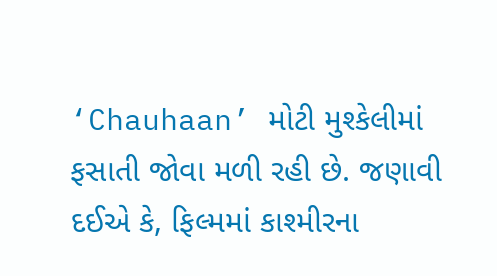‘Chauhaan’ મોટી મુશ્કેલીમાં ફસાતી જોવા મળી રહી છે. જણાવી દઈએ કે, ફિલ્મમાં કાશ્મીરના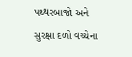પથ્થરબાજો અને સુરક્ષા દળો વચ્ચેના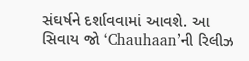સંઘર્ષને દર્શાવવામાં આવશે. આ સિવાય જો ‘Chauhaan’ની રિલીઝ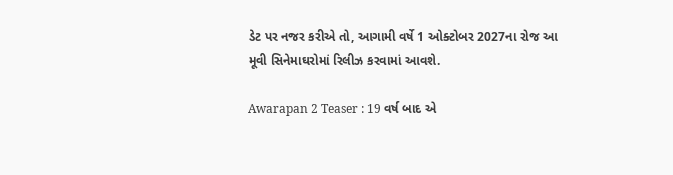ડેટ પર નજર કરીએ તો, આગામી વર્ષે 1 ઓક્ટોબર 2027ના રોજ આ મૂવી સિનેમાઘરોમાં રિલીઝ કરવામાં આવશે.

Awarapan 2 Teaser : 19 વર્ષ બાદ એ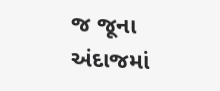જ જૂના અંદાજમાં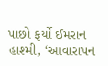પાછો ફર્યો ઈમરાન હાશ્મી, ‘આવારાપન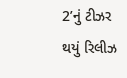2’નું ટીઝર થયું રિલીઝ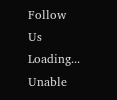Follow Us
Loading...
Unable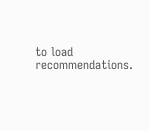to load recommendations.